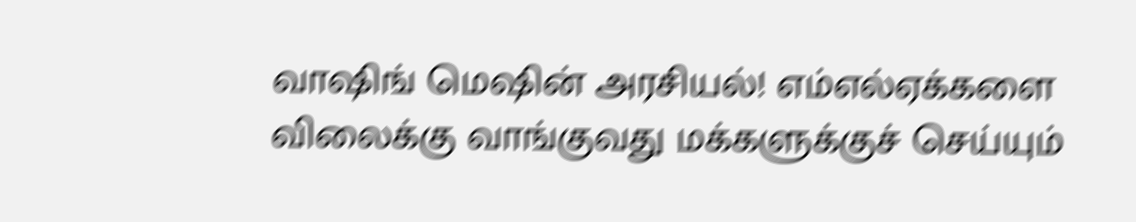வாஷிங் மெஷின் அரசியல்! எம்எல்ஏக்களை விலைக்கு வாங்குவது மக்களுக்குச் செய்யும்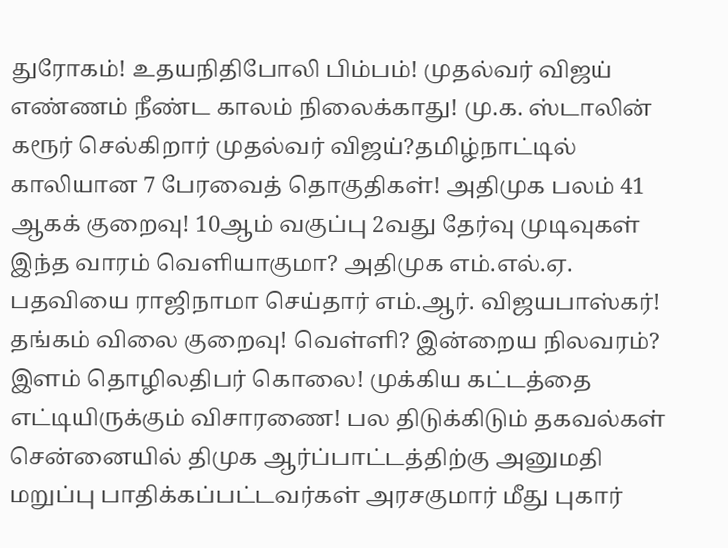துரோகம்! உதயநிதிபோலி பிம்பம்! முதல்வர் விஜய் எண்ணம் நீண்ட காலம் நிலைக்காது! மு.க. ஸ்டாலின் கரூர் செல்கிறார் முதல்வர் விஜய்?தமிழ்நாட்டில் காலியான 7 பேரவைத் தொகுதிகள்! அதிமுக பலம் 41 ஆகக் குறைவு! 10ஆம் வகுப்பு 2வது தேர்வு முடிவுகள் இந்த வாரம் வெளியாகுமா? அதிமுக எம்.எல்.ஏ. பதவியை ராஜிநாமா செய்தார் எம்.ஆர். விஜயபாஸ்கர்! தங்கம் விலை குறைவு! வெள்ளி? இன்றைய நிலவரம்? இளம் தொழிலதிபர் கொலை! முக்கிய கட்டத்தை எட்டியிருக்கும் விசாரணை! பல திடுக்கிடும் தகவல்கள் சென்னையில் திமுக ஆர்ப்பாட்டத்திற்கு அனுமதி மறுப்பு பாதிக்கப்பட்டவர்கள் அரசகுமார் மீது புகார்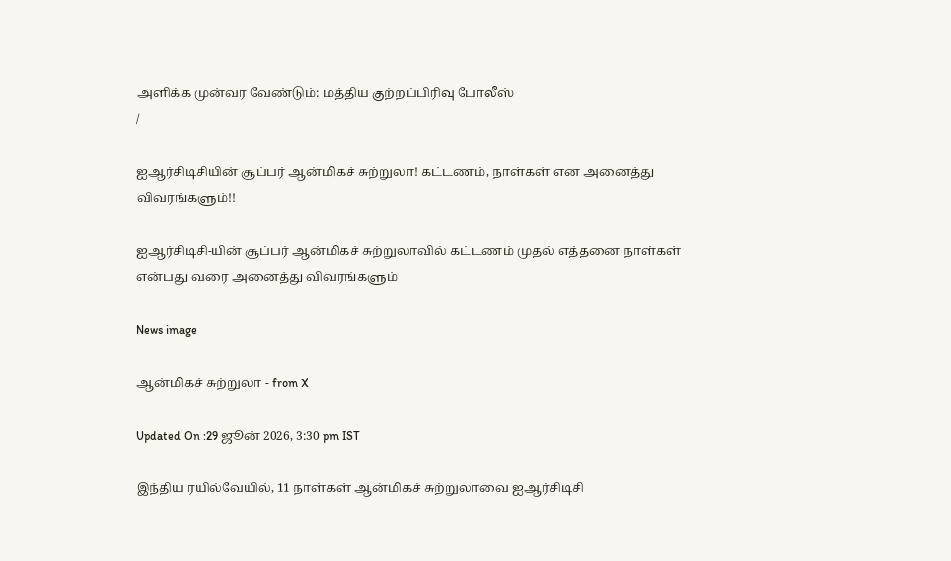அளிக்க முன்வர வேண்டும்: மத்திய குற்றப்பிரிவு போலீஸ்
/

ஐஆர்சிடிசியின் சூப்பர் ஆன்மிகச் சுற்றுலா! கட்டணம், நாள்கள் என அனைத்து விவரங்களும்!!

ஐஆர்சிடிசி-யின் சூப்பர் ஆன்மிகச் சுற்றுலாவில் கட்டணம் முதல் எத்தனை நாள்கள் என்பது வரை அனைத்து விவரங்களும்

News image

ஆன்மிகச் சுற்றுலா - from X

Updated On :29 ஜூன் 2026, 3:30 pm IST

இந்திய ரயில்வேயில், 11 நாள்கள் ஆன்மிகச் சுற்றுலாவை ஐஆர்சிடிசி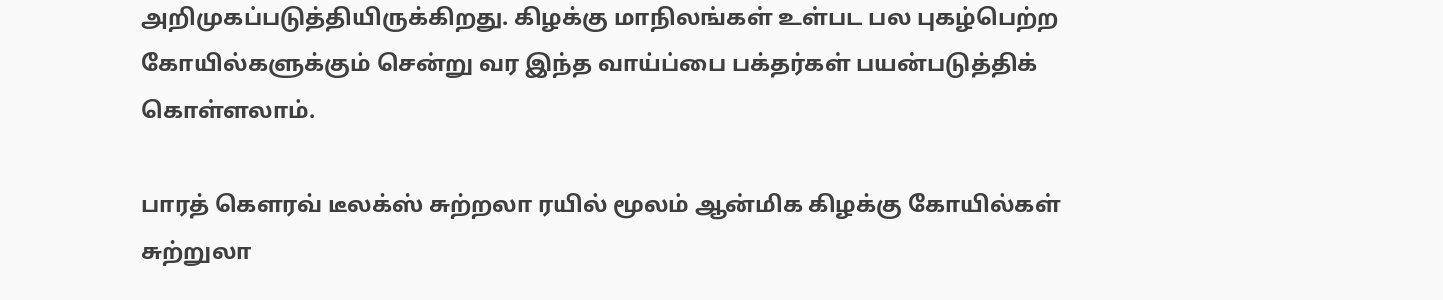அறிமுகப்படுத்தியிருக்கிறது. கிழக்கு மாநிலங்கள் உள்பட பல புகழ்பெற்ற கோயில்களுக்கும் சென்று வர இந்த வாய்ப்பை பக்தர்கள் பயன்படுத்திக் கொள்ளலாம்.

பாரத் கௌரவ் டீலக்ஸ் சுற்றலா ரயில் மூலம் ஆன்மிக கிழக்கு கோயில்கள் சுற்றுலா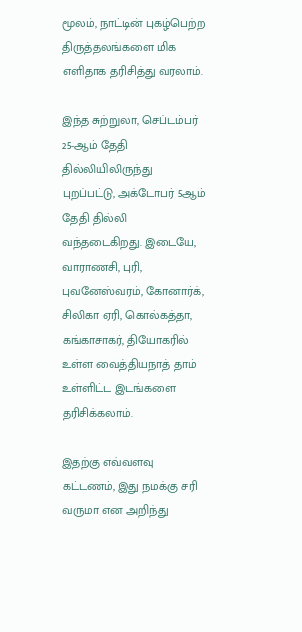மூலம், நாட்டின் புகழ்பெற்ற திருத்தலங்களை மிக எளிதாக தரிசித்து வரலாம்.

இந்த சுற்றுலா, செப்டம்பர் 25-ஆம் தேதி தில்லியிலிருந்து புறப்பட்டு, அக்டோபர் 5ஆம் தேதி தில்லி வந்தடைகிறது. இடையே, வாராணசி, புரி, புவனேஸ்வரம், கோனார்க், சிலிகா ஏரி, கொல்கத்தா, கங்காசாகர், தியோகரில் உள்ள வைத்தியநாத் தாம் உள்ளிட்ட இடங்களை தரிசிக்கலாம்.

இதற்கு எவ்வளவு கட்டணம், இது நமக்கு சரி வருமா என அறிந்து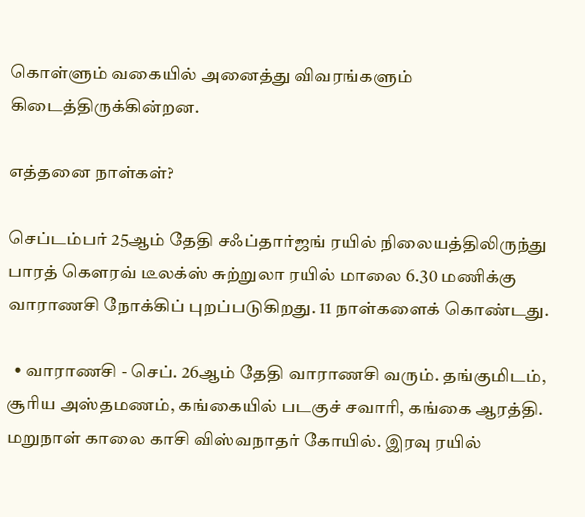கொள்ளும் வகையில் அனைத்து விவரங்களும் கிடைத்திருக்கின்றன.

எத்தனை நாள்கள்?

செப்டம்பர் 25ஆம் தேதி சஃப்தார்ஜங் ரயில் நிலையத்திலிருந்து பாரத் கௌரவ் டீலக்ஸ் சுற்றுலா ரயில் மாலை 6.30 மணிக்கு வாராணசி நோக்கிப் புறப்படுகிறது. 11 நாள்களைக் கொண்டது.

  • வாராணசி - செப். 26ஆம் தேதி வாராணசி வரும். தங்குமிடம், சூரிய அஸ்தமணம், கங்கையில் படகுச் சவாரி, கங்கை ஆரத்தி. மறுநாள் காலை காசி விஸ்வநாதர் கோயில். இரவு ரயில்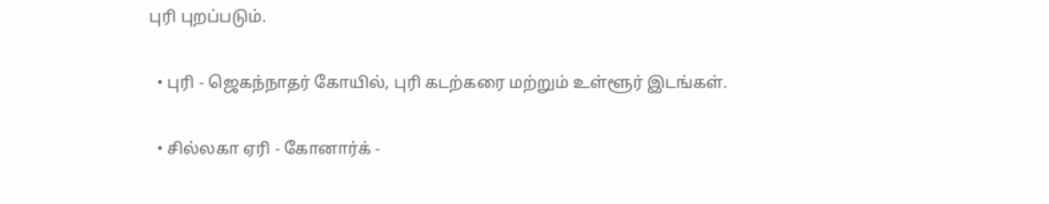புரி புறப்படும்.

  • புரி - ஜெகந்நாதர் கோயில், புரி கடற்கரை மற்றும் உள்ளூர் இடங்கள்.

  • சில்லகா ஏரி - கோனார்க் -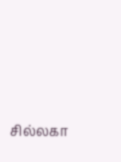சில்லகா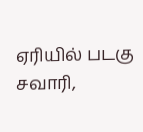ஏரியில் படகு சவாரி,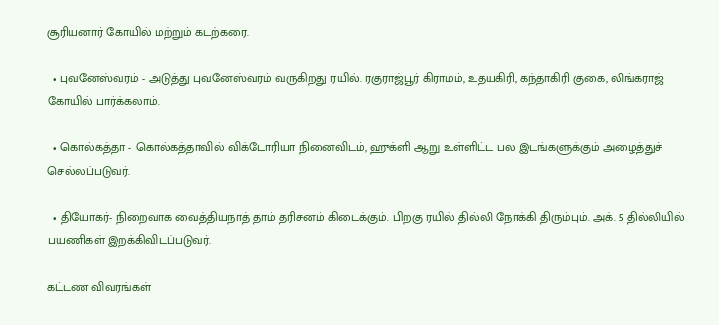சூரியனார் கோயில் மற்றும் கடற்கரை.

  • புவனேஸ்வரம் - அடுத்து புவனேஸ்வரம் வருகிறது ரயில். ரகுராஜ்பூர் கிராமம், உதயகிரி, கந்தாகிரி குகை, லிங்கராஜ் கோயில் பார்க்கலாம்.

  • கொல்கத்தா - கொல்கத்தாவில் விக்டோரியா நினைவிடம், ஹுக்ளி ஆறு உள்ளிட்ட பல இடங்களுக்கும் அழைத்துச் செல்லப்படுவர்.

  • தியோகர்- நிறைவாக வைத்தியநாத் தாம் தரிசனம் கிடைக்கும். பிறகு ரயில் தில்லி நோக்கி திரும்பும். அக். 5 தில்லியில் பயணிகள் இறக்கிவிடப்படுவர்.

கட்டண விவரங்கள்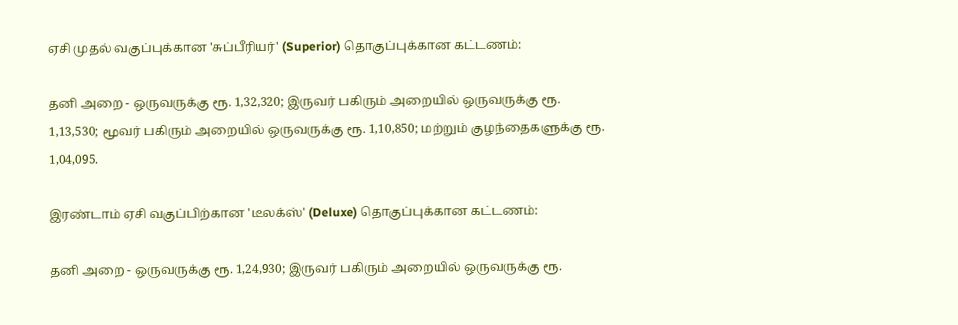ஏசி முதல் வகுப்புக்கான 'சுப்பீரியர்' (Superior) தொகுப்புக்கான கட்டணம்:

தனி அறை - ஒருவருக்கு ரூ. 1,32,320; இருவர் பகிரும் அறையில் ஒருவருக்கு ரூ. 1,13,530; மூவர் பகிரும் அறையில் ஒருவருக்கு ரூ. 1,10,850; மற்றும் குழந்தைகளுக்கு ரூ. 1,04,095.

இரண்டாம் ஏசி வகுப்பிற்கான 'டீலக்ஸ்' (Deluxe) தொகுப்புக்கான கட்டணம்:

தனி அறை - ஒருவருக்கு ரூ. 1,24,930; இருவர் பகிரும் அறையில் ஒருவருக்கு ரூ.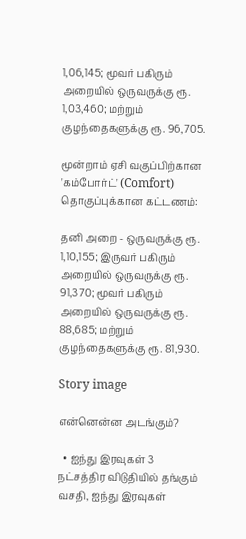1,06,145; மூவர் பகிரும் அறையில் ஒருவருக்கு ரூ. 1,03,460; மற்றும் குழந்தைகளுக்கு ரூ. 96,705.

மூன்றாம் ஏசி வகுப்பிற்கான 'கம்போர்ட்' (Comfort) தொகுப்புக்கான கட்டணம்:

தனி அறை - ஒருவருக்கு ரூ. 1,10,155; இருவர் பகிரும் அறையில் ஒருவருக்கு ரூ. 91,370; மூவர் பகிரும் அறையில் ஒருவருக்கு ரூ. 88,685; மற்றும் குழந்தைகளுக்கு ரூ. 81,930.

Story image

என்னென்ன அடங்கும்?

  • ஐந்து இரவுகள் 3 நட்சத்திர விடுதியில் தங்கும் வசதி, ஐந்து இரவுகள்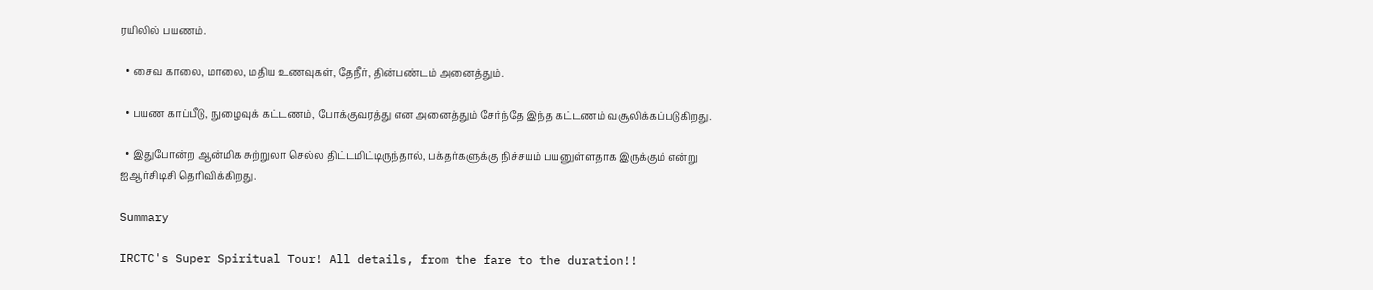ரயிலில் பயணம்.

  • சைவ காலை, மாலை, மதிய உணவுகள், தேநீர், தின்பண்டம் அனைத்தும்.

  • பயண காப்பீடு, நுழைவுக் கட்டணம், போக்குவரத்து என அனைத்தும் சேர்ந்தே இந்த கட்டணம் வசூலிக்கப்படுகிறது.

  • இதுபோன்ற ஆன்மிக சுற்றுலா செல்ல திட்டமிட்டிருந்தால், பக்தர்களுக்கு நிச்சயம் பயனுள்ளதாக இருக்கும் என்று ஐஆர்சிடிசி தெரிவிக்கிறது.

Summary

IRCTC's Super Spiritual Tour! All details, from the fare to the duration!!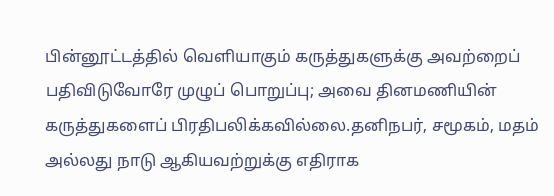பின்னூட்டத்தில் வெளியாகும் கருத்துகளுக்கு அவற்றைப் பதிவிடுவோரே முழுப் பொறுப்பு; அவை தினமணியின் கருத்துகளைப் பிரதிபலிக்கவில்லை.தனிநபர், சமூகம், மதம் அல்லது நாடு ஆகியவற்றுக்கு எதிராக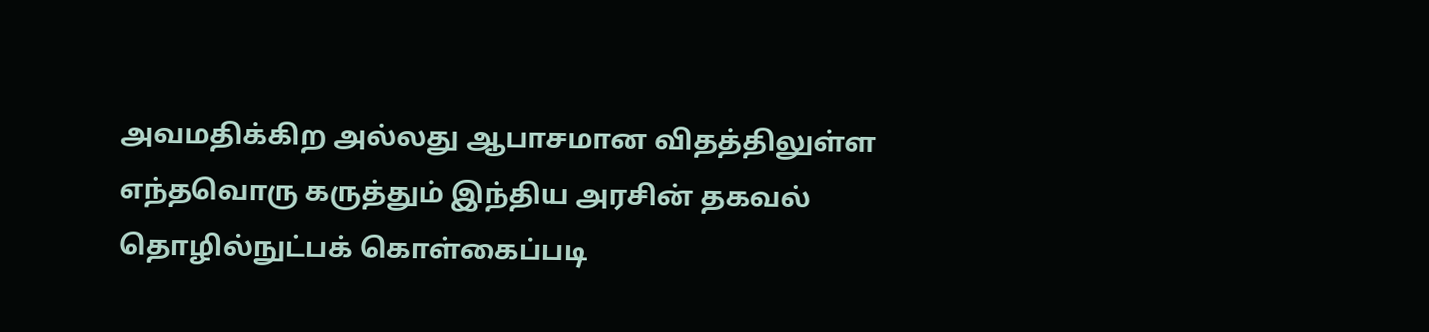அவமதிக்கிற அல்லது ஆபாசமான விதத்திலுள்ள எந்தவொரு கருத்தும் இந்திய அரசின் தகவல் தொழில்நுட்பக் கொள்கைப்படி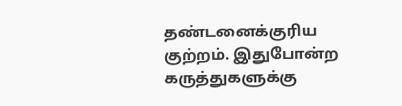தண்டனைக்குரிய குற்றம். இதுபோன்ற கருத்துகளுக்கு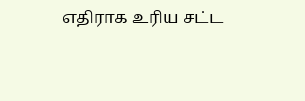எதிராக உரிய சட்ட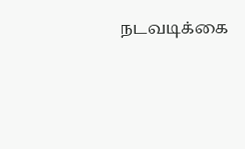நடவடிக்கை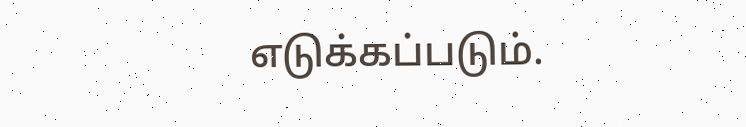எடுக்கப்படும்.